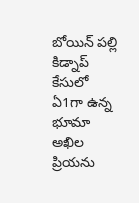బోయిన్ పల్లి కిడ్నాప్ కేసులో ఏ1గా ఉన్న భూమా అఖిల ప్రియను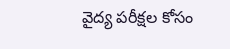వైద్య పరీక్షల కోసం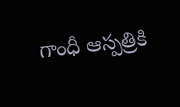గాంధీ ఆస్పత్రికి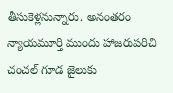తీసుకెళ్లనున్నారు. అనంతరం న్యాయమూర్తి ముందు హాజరుపరిచి చంచల్ గూడ జైలుకు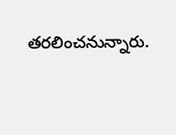తరలించనున్నారు.